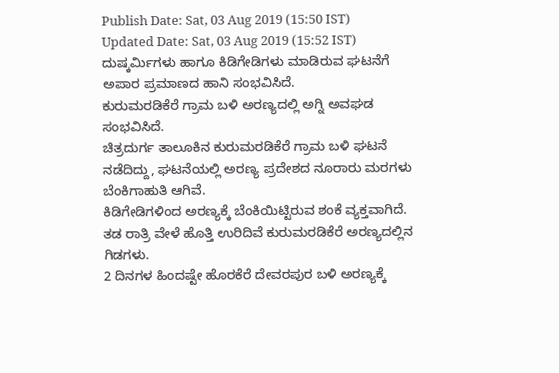Publish Date: Sat, 03 Aug 2019 (15:50 IST)
Updated Date: Sat, 03 Aug 2019 (15:52 IST)
ದುಷ್ಕರ್ಮಿಗಳು ಹಾಗೂ ಕಿಡಿಗೇಡಿಗಳು ಮಾಡಿರುವ ಘಟನೆಗೆ ಅಪಾರ ಪ್ರಮಾಣದ ಹಾನಿ ಸಂಭವಿಸಿದೆ.
ಕುರುಮರಡಿಕೆರೆ ಗ್ರಾಮ ಬಳಿ ಅರಣ್ಯದಲ್ಲಿ ಅಗ್ನಿ ಅವಘಡ ಸಂಭವಿಸಿದೆ.
ಚಿತ್ರದುರ್ಗ ತಾಲೂಕಿನ ಕುರುಮರಡಿಕೆರೆ ಗ್ರಾಮ ಬಳಿ ಘಟನೆ ನಡೆದಿದ್ದು, ಘಟನೆಯಲ್ಲಿ ಅರಣ್ಯ ಪ್ರದೇಶದ ನೂರಾರು ಮರಗಳು ಬೆಂಕಿಗಾಹುತಿ ಆಗಿವೆ.
ಕಿಡಿಗೇಡಿಗಳಿಂದ ಅರಣ್ಯಕ್ಕೆ ಬೆಂಕಿಯಿಟ್ಟಿರುವ ಶಂಕೆ ವ್ಯಕ್ತವಾಗಿದೆ. ತಡ ರಾತ್ರಿ ವೇಳೆ ಹೊತ್ತಿ ಉರಿದಿವೆ ಕುರುಮರಡಿಕೆರೆ ಅರಣ್ಯದಲ್ಲಿನ ಗಿಡಗಳು.
2 ದಿನಗಳ ಹಿಂದಷ್ಟೇ ಹೊರಕೆರೆ ದೇವರಪುರ ಬಳಿ ಅರಣ್ಯಕ್ಕೆ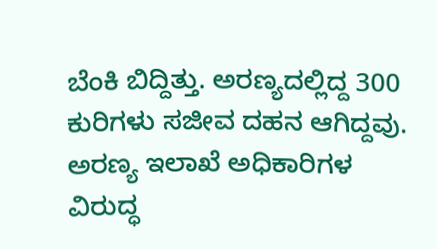ಬೆಂಕಿ ಬಿದ್ದಿತ್ತು. ಅರಣ್ಯದಲ್ಲಿದ್ದ 300 ಕುರಿಗಳು ಸಜೀವ ದಹನ ಆಗಿದ್ದವು. ಅರಣ್ಯ ಇಲಾಖೆ ಅಧಿಕಾರಿಗಳ ವಿರುದ್ಧ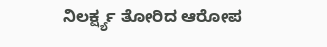ನಿಲರ್ಕ್ಷ್ಯ ತೋರಿದ ಆರೋಪ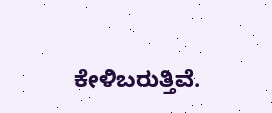ಕೇಳಿಬರುತ್ತಿವೆ.